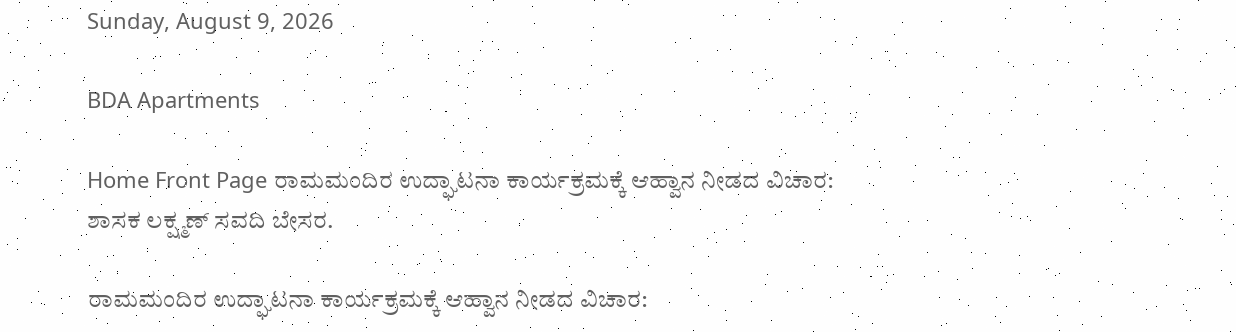Sunday, August 9, 2026

BDA Apartments

Home Front Page ರಾಮಮಂದಿರ ಉದ್ಘಾಟನಾ ಕಾರ್ಯಕ್ರಮಕ್ಕೆ ಆಹ್ವಾನ ನೀಡದ ವಿಚಾರ: ಶಾಸಕ ಲಕ್ಷ್ಮಣ್ ಸವದಿ ಬೇಸರ.

ರಾಮಮಂದಿರ ಉದ್ಘಾಟನಾ ಕಾರ್ಯಕ್ರಮಕ್ಕೆ ಆಹ್ವಾನ ನೀಡದ ವಿಚಾರ: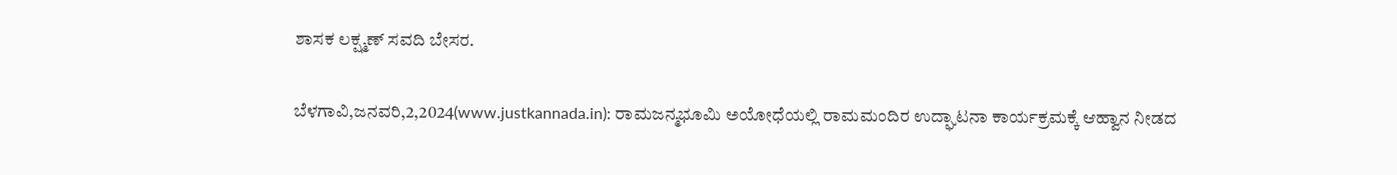ಶಾಸಕ ಲಕ್ಷ್ಮಣ್ ಸವದಿ ಬೇಸರ.

ಬೆಳಗಾವಿ,ಜನವರಿ,2,2024(www.justkannada.in): ರಾಮಜನ್ಮಭೂಮಿ ಅಯೋಧೆಯಲ್ಲಿ ರಾಮಮಂದಿರ ಉದ್ಘಾಟನಾ ಕಾರ್ಯಕ್ರಮಕ್ಕೆ ಆಹ್ವಾನ ನೀಡದ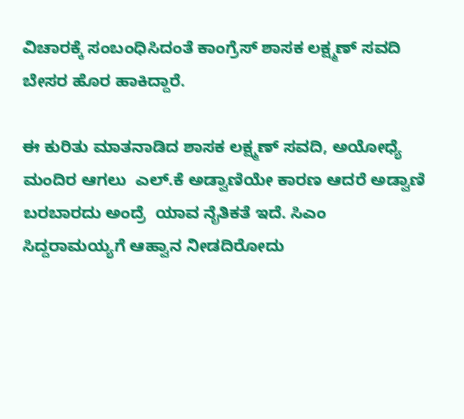ವಿಚಾರಕ್ಕೆ ಸಂಬಂಧಿಸಿದಂತೆ ಕಾಂಗ್ರೆಸ್ ಶಾಸಕ ಲಕ್ಷ್ಮಣ್ ಸವದಿ ಬೇಸರ ಹೊರ ಹಾಕಿದ್ದಾರೆ.

ಈ ಕುರಿತು ಮಾತನಾಡಿದ ಶಾಸಕ ಲಕ್ಷ್ಮಣ್ ಸವದಿ, ಅಯೋಧ್ಯೆ ಮಂದಿರ ಆಗಲು  ಎಲ್.ಕೆ ಅಡ್ವಾಣಿಯೇ ಕಾರಣ ಆದರೆ ಅಡ್ವಾಣಿ ಬರಬಾರದು ಅಂದ್ರೆ  ಯಾವ ನೈತಿಕತೆ ಇದೆ. ಸಿಎಂ ಸಿದ್ದರಾಮಯ್ಯಗೆ ಆಹ್ವಾನ ನೀಡದಿರೋದು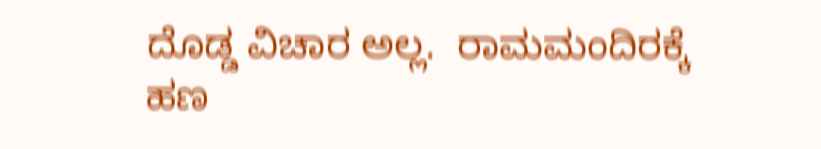ದೊಡ್ಡ ವಿಚಾರ ಅಲ್ಲ.  ರಾಮಮಂದಿರಕ್ಕೆ  ಹಣ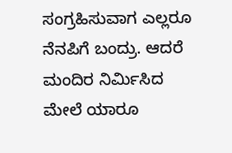ಸಂಗ್ರಹಿಸುವಾಗ ಎಲ್ಲರೂ ನೆನಪಿಗೆ ಬಂದ್ರು. ಆದರೆ ಮಂದಿರ ನಿರ್ಮಿಸಿದ ಮೇಲೆ ಯಾರೂ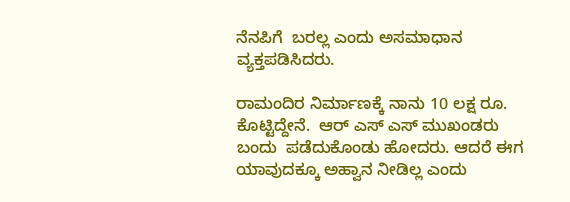ನೆನಪಿಗೆ  ಬರಲ್ಲ ಎಂದು ಅಸಮಾಧಾನ ವ್ಯಕ್ತಪಡಿಸಿದರು.

ರಾಮಂದಿರ ನಿರ್ಮಾಣಕ್ಕೆ ನಾನು 10 ಲಕ್ಷ ರೂ. ಕೊಟ್ಟಿದ್ದೇನೆ.  ಆರ್ ಎಸ್ ಎಸ್ ಮುಖಂಡರು ಬಂದು  ಪಡೆದುಕೊಂಡು ಹೋದರು. ಆದರೆ ಈಗ ಯಾವುದಕ್ಕೂ ಅಹ್ವಾನ ನೀಡಿಲ್ಲ ಎಂದು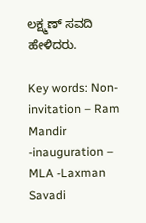ಲಕ್ಷ್ಮಣ್ ಸವದಿ ಹೇಳಿದರು.

Key words: Non-invitation – Ram Mandir -inauguration – MLA -Laxman Savadi